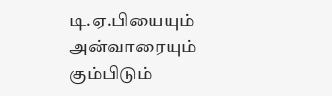டி.ஏ.பியையும் அன்வாரையும் கும்பிடும்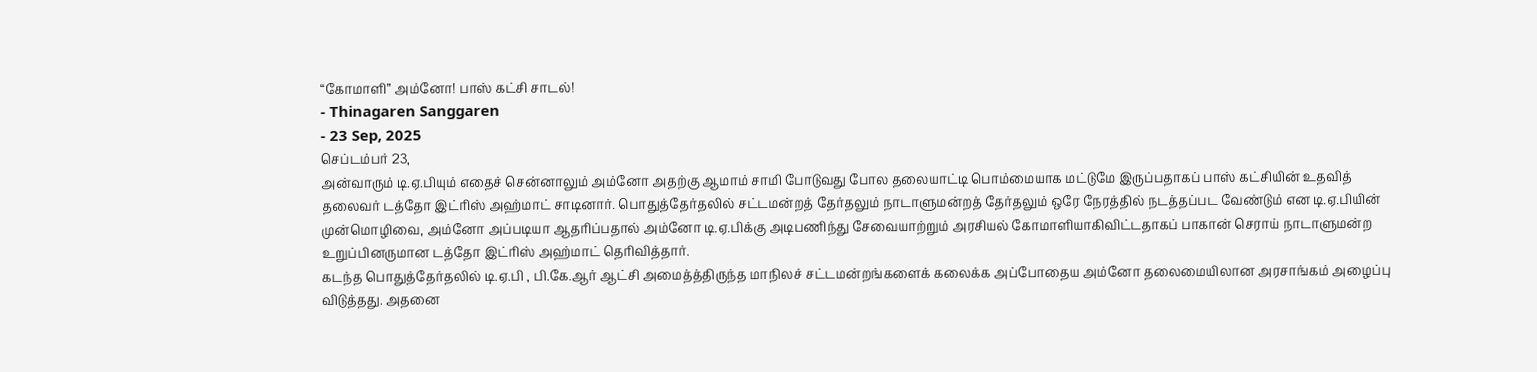“கோமாளி” அம்னோ! பாஸ் கட்சி சாடல்!
- Thinagaren Sanggaren
- 23 Sep, 2025
செப்டம்பர் 23,
அன்வாரும் டி.ஏ.பியும் எதைச் சென்னாலும் அம்னோ அதற்கு ஆமாம் சாமி போடுவது போல தலையாட்டி பொம்மையாக மட்டுமே இருப்பதாகப் பாஸ் கட்சியின் உதவித் தலைவர் டத்தோ இட்ரிஸ் அஹ்மாட் சாடினார். பொதுத்தேர்தலில் சட்டமன்றத் தேர்தலும் நாடாளுமன்றத் தேர்தலும் ஒரே நேரத்தில் நடத்தப்பட வேண்டும் என டி.ஏ.பியின் முன்மொழிவை, அம்னோ அப்படியா ஆதரிப்பதால் அம்னோ டி.ஏ.பிக்கு அடிபணிந்து சேவையாற்றும் அரசியல் கோமாளியாகிவிட்டதாகப் பாகான் செராய் நாடாளுமன்ற உறுப்பினருமான டத்தோ இட்ரிஸ் அஹ்மாட் தெரிவித்தார்.
கடந்த பொதுத்தேர்தலில் டி.ஏ.பி , பி.கே.ஆர் ஆட்சி அமைத்த்திருந்த மாநிலச் சட்டமன்றங்களைக் கலைக்க அப்போதைய அம்னோ தலைமையிலான அரசாங்கம் அழைப்பு விடுத்தது. அதனை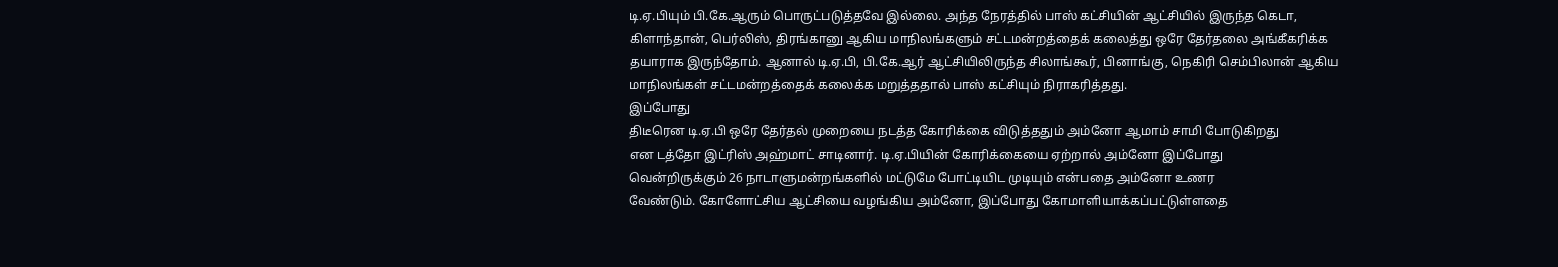டி.ஏ.பியும் பி.கே.ஆரும் பொருட்படுத்தவே இல்லை. அந்த நேரத்தில் பாஸ் கட்சியின் ஆட்சியில் இருந்த கெடா, கிளாந்தான், பெர்லிஸ், திரங்கானு ஆகிய மாநிலங்களும் சட்டமன்றத்தைக் கலைத்து ஒரே தேர்தலை அங்கீகரிக்க தயாராக இருந்தோம். ஆனால் டி.ஏ.பி, பி.கே.ஆர் ஆட்சியிலிருந்த சிலாங்கூர், பினாங்கு, நெகிரி செம்பிலான் ஆகிய மாநிலங்கள் சட்டமன்றத்தைக் கலைக்க மறுத்ததால் பாஸ் கட்சியும் நிராகரித்தது.
இப்போது
திடீரென டி.ஏ.பி ஒரே தேர்தல் முறையை நடத்த கோரிக்கை விடுத்ததும் அம்னோ ஆமாம் சாமி போடுகிறது
என டத்தோ இட்ரிஸ் அஹ்மாட் சாடினார். டி.ஏ.பியின் கோரிக்கையை ஏற்றால் அம்னோ இப்போது
வென்றிருக்கும் 26 நாடாளுமன்றங்களில் மட்டுமே போட்டியிட முடியும் என்பதை அம்னோ உணர
வேண்டும். கோளோட்சிய ஆட்சியை வழங்கிய அம்னோ, இப்போது கோமாளியாக்கப்பட்டுள்ளதை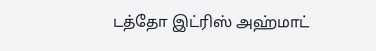டத்தோ இட்ரிஸ் அஹ்மாட்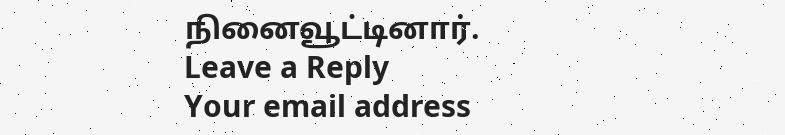நினைவூட்டினார்.
Leave a Reply
Your email address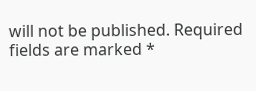will not be published. Required fields are marked *